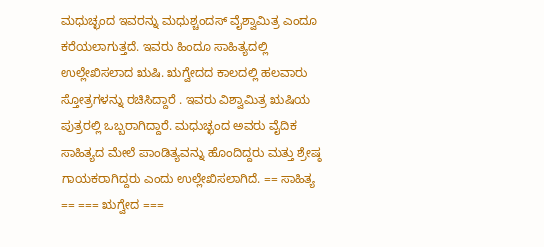ಮಧುಚ್ಛಂದ ಇವರನ್ನು ಮಧುಶ್ಚಂದಸ್ ವೈಶ್ವಾಮಿತ್ರ ಎಂದೂ ಕರೆಯಲಾಗುತ್ತದೆ. ಇವರು ಹಿಂದೂ ಸಾಹಿತ್ಯದಲ್ಲಿ ಉಲ್ಲೇಖಿಸಲಾದ ಋಷಿ. ಋಗ್ವೇದದ ಕಾಲದಲ್ಲಿ ಹಲವಾರು ಸ್ತೋತ್ರಗಳನ್ನು ರಚಿಸಿದ್ದಾರೆ . ಇವರು ವಿಶ್ವಾಮಿತ್ರ ಋಷಿಯ ಪುತ್ರರಲ್ಲಿ ಒಬ್ಬರಾಗಿದ್ದಾರೆ. ಮಧುಚ್ಛಂದ ಅವರು ವೈದಿಕ ಸಾಹಿತ್ಯದ ಮೇಲೆ ಪಾಂಡಿತ್ಯವನ್ನು ಹೊಂದಿದ್ದರು ಮತ್ತು ಶ್ರೇಷ್ಠ ಗಾಯಕರಾಗಿದ್ದರು ಎಂದು ಉಲ್ಲೇಖಿಸಲಾಗಿದೆ. == ಸಾಹಿತ್ಯ == === ಋಗ್ವೇದ ===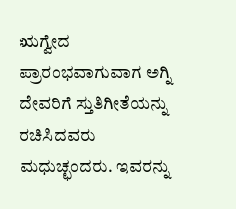ಋಗ್ವೇದ ಪ್ರಾರಂಭವಾಗುವಾಗ ಅಗ್ನಿ ದೇವರಿಗೆ ಸ್ತುತಿಗೀತೆಯನ್ನು ರಚಿಸಿದವರು ಮಧುಚ್ಛಂದರು. ಇವರನ್ನು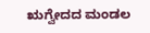ಋಗ್ವೇದದ ಮಂಡಲ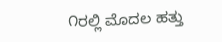೧ರಲ್ಲಿ ಮೊದಲ ಹತ್ತು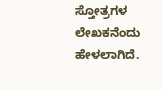ಸ್ತೋತ್ರಗಳ ಲೇಖಕನೆಂದು ಹೇಳಲಾಗಿದೆ.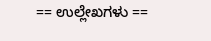== ಉಲ್ಲೇಖಗಳು ==